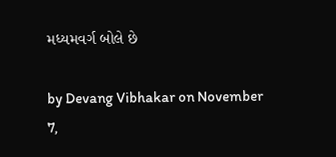મધ્યમવર્ગ બોલે છે

by Devang Vibhakar on November 7,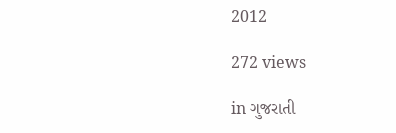2012

272 views

in ગુજરાતી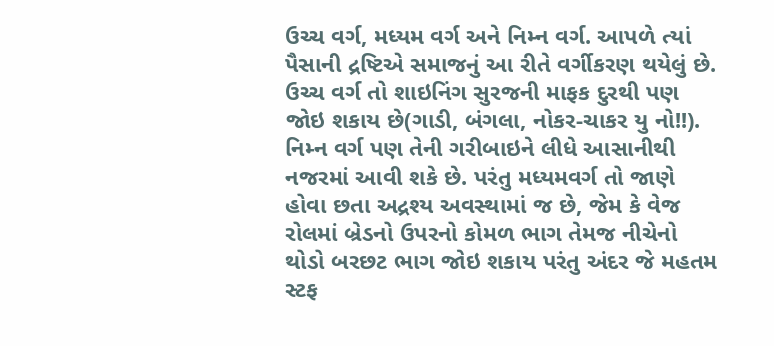ઉચ્ચ વર્ગ, મધ્યમ વર્ગ અને નિમ્ન વર્ગ. આપળે ત્યાં પૈસાની દ્રષ્ટિએ સમાજનું આ રીતે વર્ગીકરણ થયેલું છે. ઉચ્ચ વર્ગ તો શાઇનિંગ સુરજની માફક દુરથી પણ જોઇ શકાય છે(ગાડી, બંગલા, નોકર-ચાકર યુ નો!!). નિમ્ન વર્ગ પણ તેની ગરીબાઇને લીધે આસાનીથી નજરમાં આવી શકે છે. પરંતુ મધ્યમવર્ગ તો જાણે હોવા છતા અદ્રશ્ય અવસ્થામાં જ છે, જેમ કે વેજ રોલમાં બ્રેડનો ઉપરનો કોમળ ભાગ તેમજ નીચેનો થોડો બરછટ ભાગ જોઇ શકાય પરંતુ અંદર જે મહતમ સ્ટફ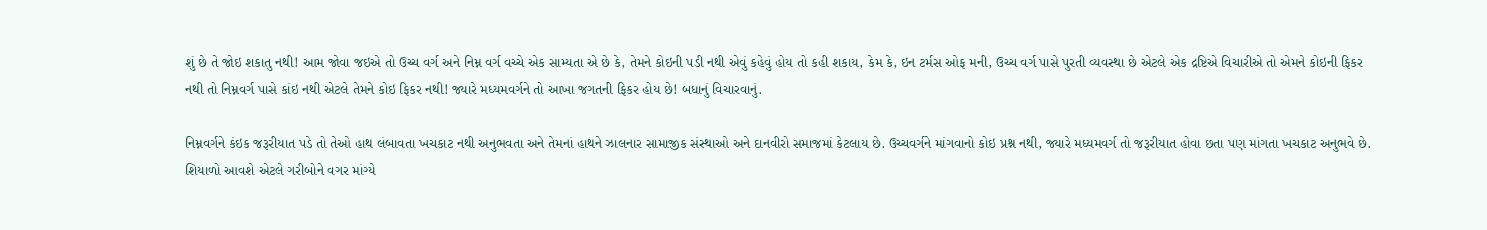શું છે તે જોઇ શકાતુ નથી! આમ જોવા જઇએ તો ઉચ્ચ વર્ગ અને નિમ્ન વર્ગ વચ્ચે એક સામ્યતા એ છે કે, તેમને કોઇની પડી નથી એવું કહેવું હોય તો કહી શકાય, કેમ કે, ઇન ટર્મસ ઓફ મની, ઉચ્ચ વર્ગ પાસે પુરતી વ્યવસ્થા છે એટલે એક દ્રષ્ટિએ વિચારીએ તો એમને કોઇની ફિકર નથી તો નિમ્નવર્ગ પાસે કાંઇ નથી એટલે તેમને કોઇ ફિકર નથી! જ્યારે મધ્યમવર્ગને તો આખા જગતની ફિકર હોય છે! બધાનું વિચારવાનું.

નિમ્નવર્ગને કંઇક જરૂરીયાત પડે તો તેઓ હાથ લંબાવતા ખચકાટ નથી અનુભવતા અને તેમનાં હાથને ઝાલનાર સામાજીક સંસ્થાઓ અને દાનવીરો સમાજમાં કેટલાય છે. ઉચ્ચવર્ગને માંગવાનો કોઇ પ્રશ્ન નથી, જ્યારે મધ્યમવર્ગ તો જરૂરીયાત હોવા છતા પણ માંગતા ખચકાટ અનુભવે છે. શિયાળો આવશે એટલે ગરીબોને વગર માંગ્યે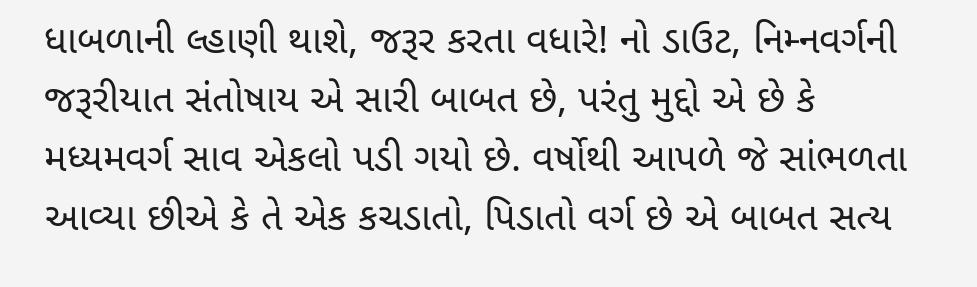ધાબળાની લ્હાણી થાશે, જરૂર કરતા વધારે! નો ડાઉટ, નિમ્નવર્ગની જરૂરીયાત સંતોષાય એ સારી બાબત છે, પરંતુ મુદ્દો એ છે કે મધ્યમવર્ગ સાવ એકલો પડી ગયો છે. વર્ષોથી આપળે જે સાંભળતા આવ્યા છીએ કે તે એક કચડાતો, પિડાતો વર્ગ છે એ બાબત સત્ય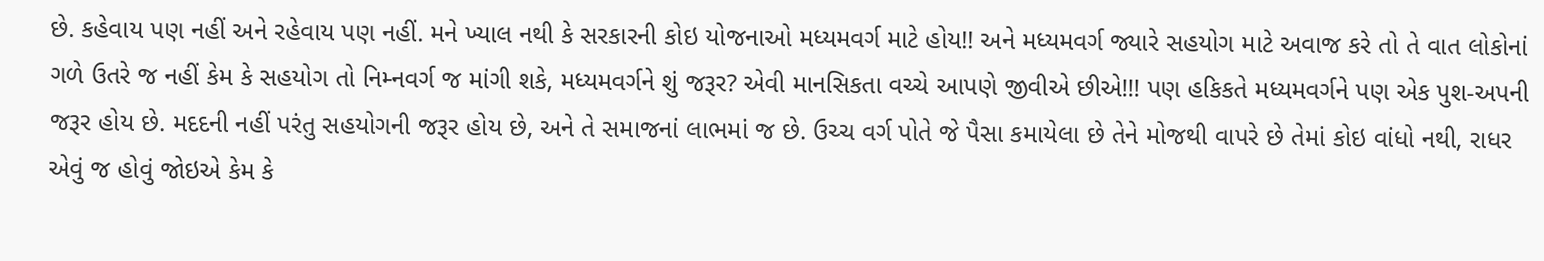છે. કહેવાય પણ નહીં અને રહેવાય પણ નહીં. મને ખ્યાલ નથી કે સરકારની કોઇ યોજનાઓ મધ્યમવર્ગ માટે હોય!! અને મધ્યમવર્ગ જ્યારે સહયોગ માટે અવાજ કરે તો તે વાત લોકોનાં ગળે ઉતરે જ નહીં કેમ કે સહયોગ તો નિમ્નવર્ગ જ માંગી શકે, મધ્યમવર્ગને શું જરૂર? એવી માનસિકતા વચ્ચે આપણે જીવીએ છીએ!!! પણ હકિકતે મધ્યમવર્ગને પણ એક પુશ-અપની જરૂર હોય છે. મદદની નહીં પરંતુ સહયોગની જરૂર હોય છે, અને તે સમાજનાં લાભમાં જ છે. ઉચ્ચ વર્ગ પોતે જે પૈસા કમાયેલા છે તેને મોજથી વાપરે છે તેમાં કોઇ વાંધો નથી, રાધર એવું જ હોવું જોઇએ કેમ કે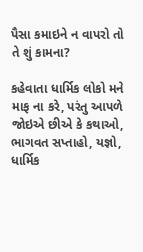પૈસા કમાઇને ન વાપરો તો તે શું કામના?

કહેવાતા ધાર્મિક લોકો મને માફ ના કરે, પરંતુ આપળે જોઇએ છીએ કે કથાઓ, ભાગવત સપ્તાહો, યજ્ઞો, ધાર્મિક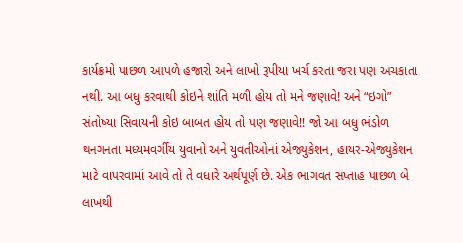કાર્યક્રમો પાછળ આપળે હજારો અને લાખો રૂપીયા ખર્ચ કરતા જરા પણ અચકાતા નથી. આ બધુ કરવાથી કોઇને શાંતિ મળી હોય તો મને જણાવે! અને “ઇગો” સંતોષ્યા સિવાયની કોઇ બાબત હોય તો પણ જણાવે!! જો આ બધુ ભંડોળ થનગનતા મધ્યમવર્ગીય યુવાનો અને યુવતીઓનાં એજ્યુકેશન, હાયર-એજ્યુકેશન માટે વાપરવામાં આવે તો તે વધારે અર્થપૂર્ણ છે. એક ભાગવત સપ્તાહ પાછળ બે લાખથી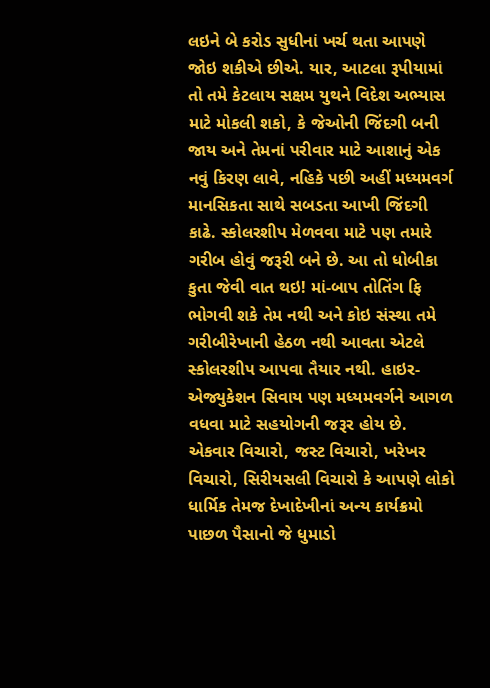લઇને બે કરોડ સુધીનાં ખર્ચ થતા આપણે જોઇ શકીએ છીએ. યાર, આટલા રૂપીયામાં તો તમે કેટલાય સક્ષમ યુથને વિદેશ અભ્યાસ માટે મોકલી શકો, કે જેઓની જિંદગી બની જાય અને તેમનાં પરીવાર માટે આશાનું એક નવું કિરણ લાવે, નહિકે પછી અહીં મધ્યમવર્ગ માનસિકતા સાથે સબડતા આખી જિંદગી કાઢે. સ્કોલરશીપ મેળવવા માટે પણ તમારે ગરીબ હોવું જરૂરી બને છે. આ તો ધોબીકા કુતા જેવી વાત થઇ! માં-બાપ તોતિંગ ફિ ભોગવી શકે તેમ નથી અને કોઇ સંસ્થા તમે ગરીબીરેખાની હેઠળ નથી આવતા એટલે સ્કોલરશીપ આપવા તૈયાર નથી. હાઇર-એજ્યુકેશન સિવાય પણ મધ્યમવર્ગને આગળ વધવા માટે સહયોગની જરૂર હોય છે. એકવાર વિચારો, જસ્ટ વિચારો, ખરેખર વિચારો, સિરીયસલી વિચારો કે આપણે લોકો ધાર્મિક તેમજ દેખાદેખીનાં અન્ય કાર્યક્રમો પાછળ પૈસાનો જે ધુમાડો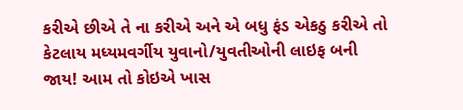કરીએ છીએ તે ના કરીએ અને એ બધુ ફંડ એકઠુ કરીએ તો કેટલાય મધ્યમવર્ગીય યુવાનો/યુવતીઓની લાઇફ બની જાય! આમ તો કોઇએ ખાસ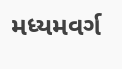મધ્યમવર્ગ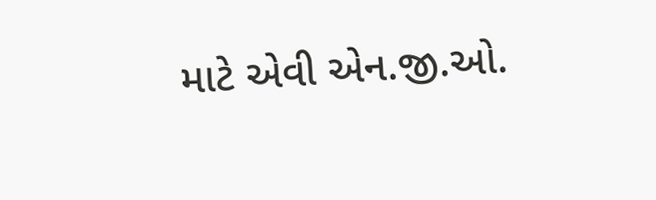માટે એવી એન.જી.ઓ.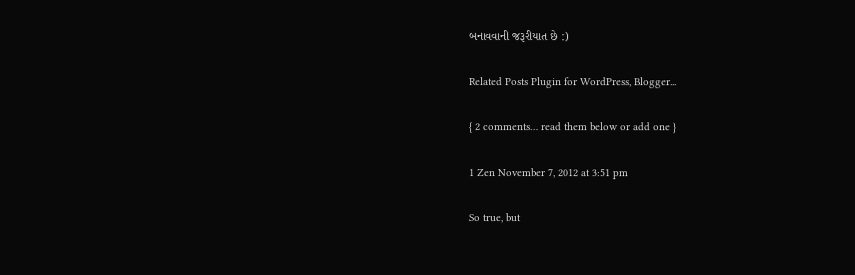બનાવવાની જરૂરીયાત છે :)

Related Posts Plugin for WordPress, Blogger...

{ 2 comments… read them below or add one }

1 Zen November 7, 2012 at 3:51 pm

So true, but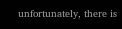unfortunately, there is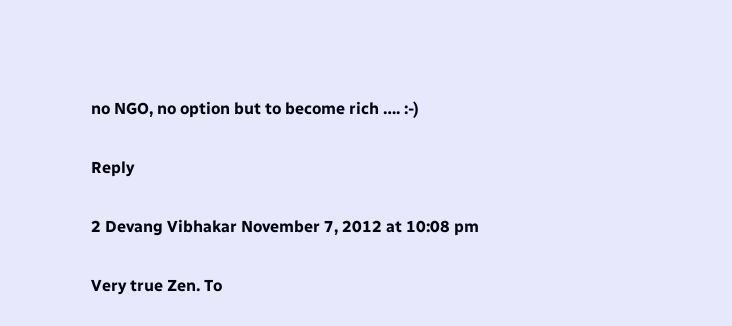no NGO, no option but to become rich …. :-)

Reply

2 Devang Vibhakar November 7, 2012 at 10:08 pm

Very true Zen. To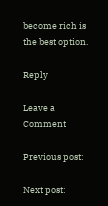become rich is the best option.

Reply

Leave a Comment

Previous post:

Next post: